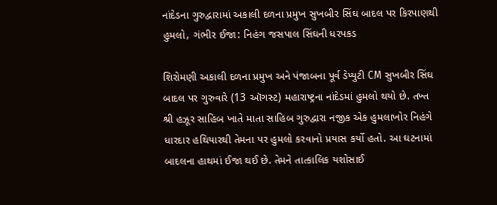નાંદેડના ગુરુદ્વારામાં અકાલી દળના પ્રમુખ સુખબીર સિંઘ બાદલ પર કિરપાણથી હુમલો, ગંભીર ઈજા: નિહંગ જસપાલ સિંઘની ધરપકડ

શિરોમણી અકાલી દળના પ્રમુખ અને પંજાબના પૂર્વ ડેપ્યુટી CM સુખબીર સિંઘ બાદલ પર ગુરુવારે (13 ઑગસ્ટ) મહારાષ્ટ્રના નાંદેડમાં હુમલો થયો છે. તખ્ત શ્રી હઝૂર સાહિબ ખાતે માતા સાહિબ ગુરુદ્વારા નજીક એક હુમલાખોર નિહંગે ધારદાર હથિયારથી તેમના પર હુમલો કરવાનો પ્રયાસ કર્યો હતો. આ ઘટનામાં બાદલના હાથમાં ઈજા થઈ છે. તેમને તાત્કાલિક યશોસાઈ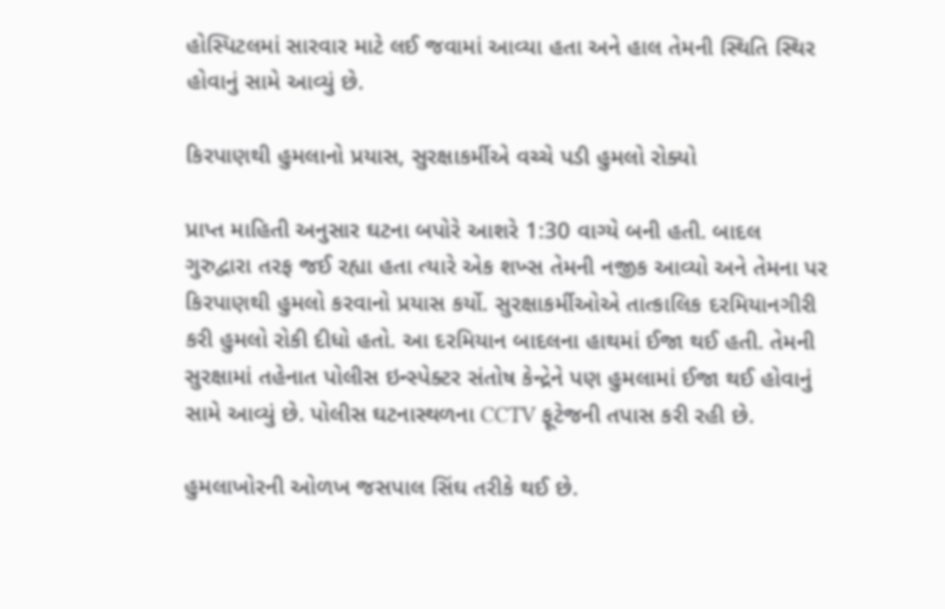હોસ્પિટલમાં સારવાર માટે લઈ જવામાં આવ્યા હતા અને હાલ તેમની સ્થિતિ સ્થિર હોવાનું સામે આવ્યું છે.

કિરપાણથી હુમલાનો પ્રયાસ, સુરક્ષાકર્મીએ વચ્ચે પડી હુમલો રોક્યો

પ્રાપ્ત માહિતી અનુસાર ઘટના બપોરે આશરે 1:30 વાગ્યે બની હતી. બાદલ ગુરુદ્વારા તરફ જઈ રહ્યા હતા ત્યારે એક શખ્સ તેમની નજીક આવ્યો અને તેમના પર કિરપાણથી હુમલો કરવાનો પ્રયાસ કર્યો. સુરક્ષાકર્મીઓએ તાત્કાલિક દરમિયાનગીરી કરી હુમલો રોકી દીધો હતો. આ દરમિયાન બાદલના હાથમાં ઈજા થઈ હતી. તેમની સુરક્ષામાં તહેનાત પોલીસ ઇન્સ્પેક્ટર સંતોષ કેન્દ્રેને પણ હુમલામાં ઈજા થઈ હોવાનું સામે આવ્યું છે. પોલીસ ઘટનાસ્થળના CCTV ફૂટેજની તપાસ કરી રહી છે.

હુમલાખોરની ઓળખ જસપાલ સિંઘ તરીકે થઈ છે.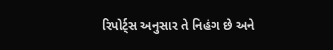રિપોર્ટ્સ અનુસાર તે નિહંગ છે અને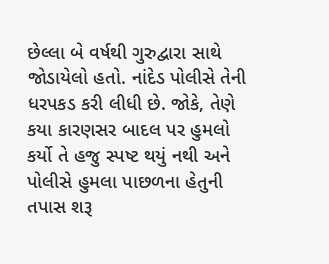છેલ્લા બે વર્ષથી ગુરુદ્વારા સાથે જોડાયેલો હતો. નાંદેડ પોલીસે તેની ધરપકડ કરી લીધી છે. જોકે, તેણે કયા કારણસર બાદલ પર હુમલો કર્યો તે હજુ સ્પષ્ટ થયું નથી અને પોલીસે હુમલા પાછળના હેતુની તપાસ શરૂ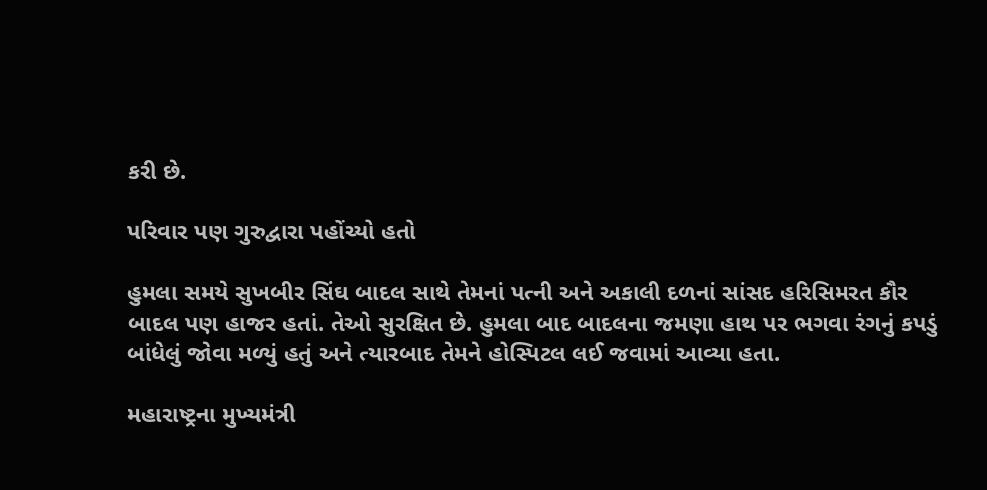કરી છે.

પરિવાર પણ ગુરુદ્વારા પહોંચ્યો હતો

હુમલા સમયે સુખબીર સિંઘ બાદલ સાથે તેમનાં પત્ની અને અકાલી દળનાં સાંસદ હરિસિમરત કૌર બાદલ પણ હાજર હતાં. તેઓ સુરક્ષિત છે. હુમલા બાદ બાદલના જમણા હાથ પર ભગવા રંગનું કપડું બાંધેલું જોવા મળ્યું હતું અને ત્યારબાદ તેમને હોસ્પિટલ લઈ જવામાં આવ્યા હતા.

મહારાષ્ટ્રના મુખ્યમંત્રી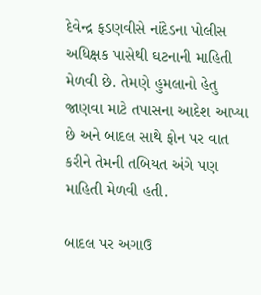દેવેન્દ્ર ફડણવીસે નાંદેડના પોલીસ અધિક્ષક પાસેથી ઘટનાની માહિતી મેળવી છે. તેમણે હુમલાનો હેતુ જાણવા માટે તપાસના આદેશ આપ્યા છે અને બાદલ સાથે ફોન પર વાત કરીને તેમની તબિયત અંગે પણ માહિતી મેળવી હતી.

બાદલ પર અગાઉ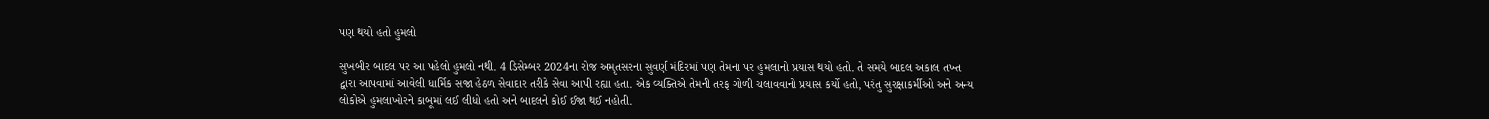પણ થયો હતો હુમલો

સુખબીર બાદલ પર આ પહેલો હુમલો નથી. 4 ડિસેમ્બર 2024ના રોજ અમૃતસરના સુવર્ણ મંદિરમાં પણ તેમના પર હુમલાનો પ્રયાસ થયો હતો. તે સમયે બાદલ અકાલ તખ્ત દ્વારા આપવામાં આવેલી ધાર્મિક સજા હેઠળ સેવાદાર તરીકે સેવા આપી રહ્યા હતા. એક વ્યક્તિએ તેમની તરફ ગોળી ચલાવવાનો પ્રયાસ કર્યો હતો, પરંતુ સુરક્ષાકર્મીઓ અને અન્ય લોકોએ હુમલાખોરને કાબૂમાં લઈ લીધો હતો અને બાદલને કોઈ ઈજા થઈ નહોતી.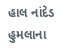હાલ નાંદેડ હુમલાના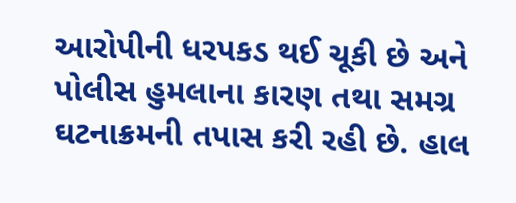આરોપીની ધરપકડ થઈ ચૂકી છે અને પોલીસ હુમલાના કારણ તથા સમગ્ર ઘટનાક્રમની તપાસ કરી રહી છે. હાલ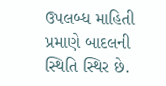ઉપલબ્ધ માહિતી પ્રમાણે બાદલની સ્થિતિ સ્થિર છે.